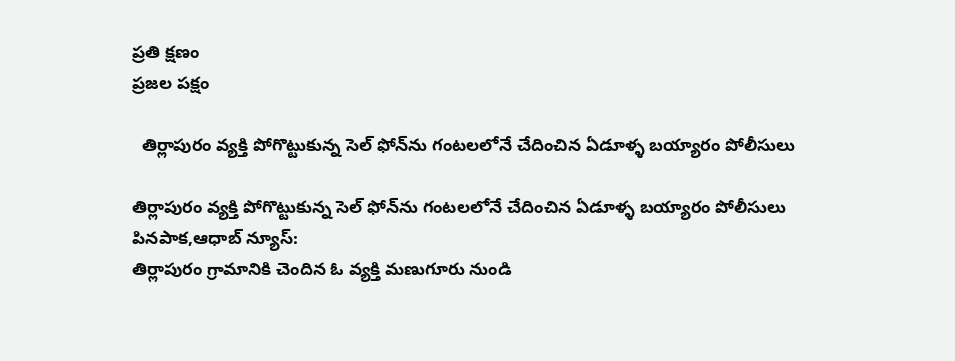ప్రతి క్షణం
ప్రజల పక్షం

  తిర్లాపురం వ్యక్తి పోగొట్టుకున్న సెల్ ఫోన్‌ను గంటలలోనే చేదించిన ఏడూళ్ళ బయ్యారం పోలీసులు

తిర్లాపురం వ్యక్తి పోగొట్టుకున్న సెల్ ఫోన్‌ను గంటలలోనే చేదించిన ఏడూళ్ళ బయ్యారం పోలీసులు
పినపాక,ఆధాబ్ న్యూస్:
తిర్లాపురం గ్రామానికి చెందిన ఓ వ్యక్తి మణుగూరు నుండి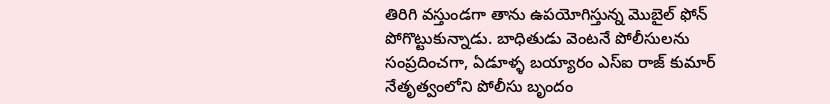తిరిగి వస్తుండగా తాను ఉపయోగిస్తున్న మొబైల్ ఫోన్‌ పోగొట్టుకున్నాడు. బాధితుడు వెంటనే పోలీసులను సంప్రదించగా, ఏడూళ్ళ బయ్యారం ఎస్‌ఐ రాజ్ కుమార్ నేతృత్వంలోని పోలీసు బృందం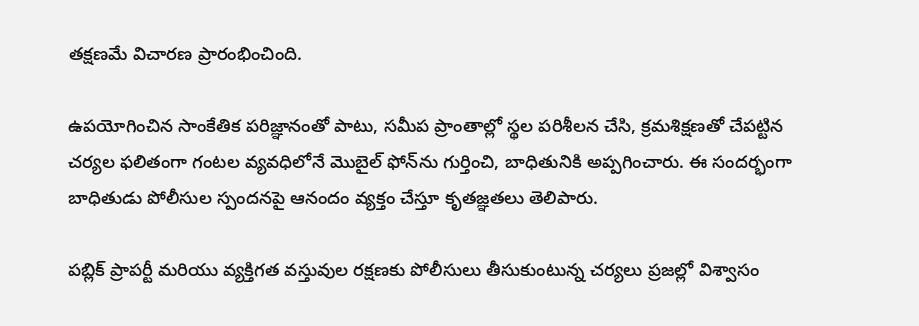తక్షణమే విచారణ ప్రారంభించింది.

ఉపయోగించిన సాంకేతిక పరిజ్ఞానంతో పాటు, సమీప ప్రాంతాల్లో స్థల పరిశీలన చేసి, క్రమశిక్షణతో చేపట్టిన చర్యల ఫలితంగా గంటల వ్యవధిలోనే మొబైల్ ఫోన్‌ను గుర్తించి, బాధితునికి అప్పగించారు. ఈ సందర్భంగా బాధితుడు పోలీసుల స్పందనపై ఆనందం వ్యక్తం చేస్తూ కృతజ్ఞతలు తెలిపారు.

పబ్లిక్ ప్రాపర్టీ మరియు వ్యక్తిగత వస్తువుల రక్షణకు పోలీసులు తీసుకుంటున్న చర్యలు ప్రజల్లో విశ్వాసం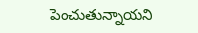పెంచుతున్నాయని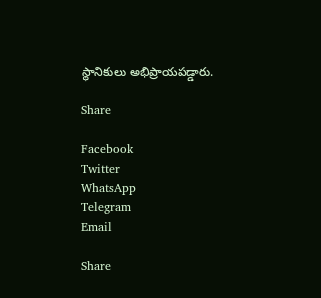స్థానికులు అభిప్రాయపడ్డారు.

Share

Facebook
Twitter
WhatsApp
Telegram
Email

Share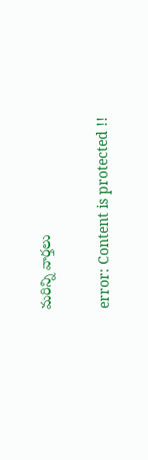మరిన్ని వార్తలు

error: Content is protected !!